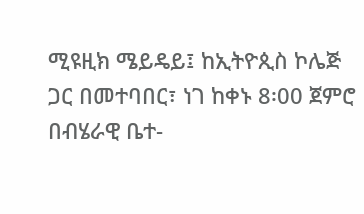ሚዩዚክ ሜይዴይ፤ ከኢትዮጲስ ኮሌጅ ጋር በመተባበር፣ ነገ ከቀኑ 8፡00 ጀምሮ በብሄራዊ ቤተ-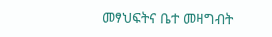መፃህፍትና ቤተ መዛግብት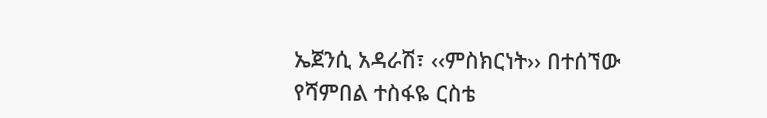ኤጀንሲ አዳራሽ፣ ‹‹ምስክርነት›› በተሰኘው የሻምበል ተስፋዬ ርስቴ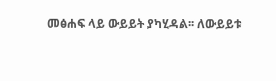መፅሐፍ ላይ ውይይት ያካሂዳል፡፡ ለውይይቱ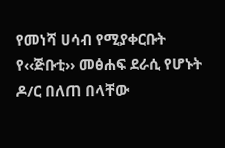የመነሻ ሀሳብ የሚያቀርቡት የ‹‹ጅቡቲ›› መፅሐፍ ደራሲ የሆኑት ዶ/ር በለጠ በላቸው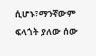ሲሆኑ፣ማንኛውም ፍላጎት ያለው ሰው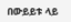በውይይቱ ላይ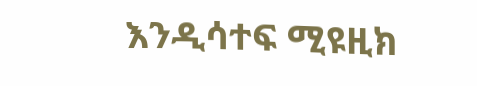እንዲሳተፍ ሚዩዚክ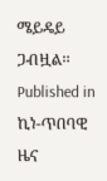ሜይዴይ ጋብዟል፡፡
Published in
ኪነ-ጥበባዊ ዜና